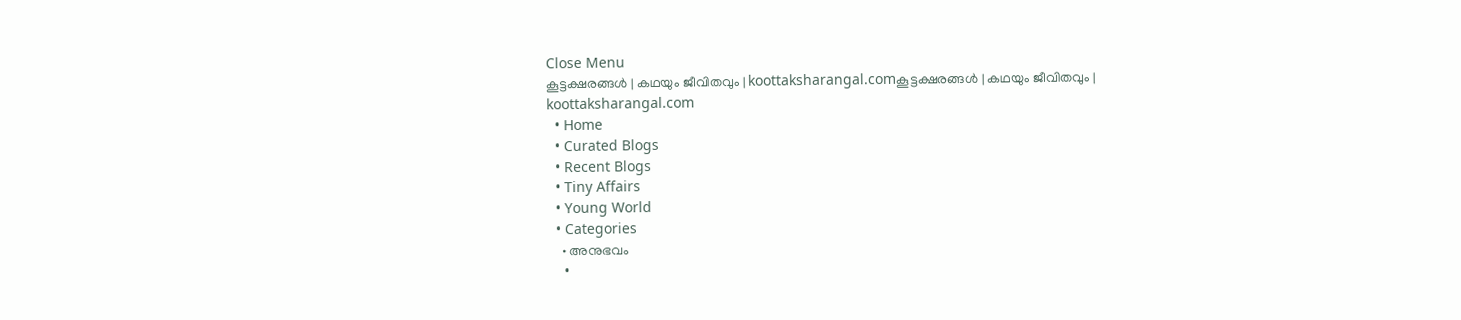Close Menu
കൂട്ടക്ഷരങ്ങൾ | കഥയും ജീവിതവും | koottaksharangal.comകൂട്ടക്ഷരങ്ങൾ | കഥയും ജീവിതവും | koottaksharangal.com
  • Home
  • Curated Blogs
  • Recent Blogs
  • Tiny Affairs
  • Young World
  • Categories
    • അനുഭവം
    •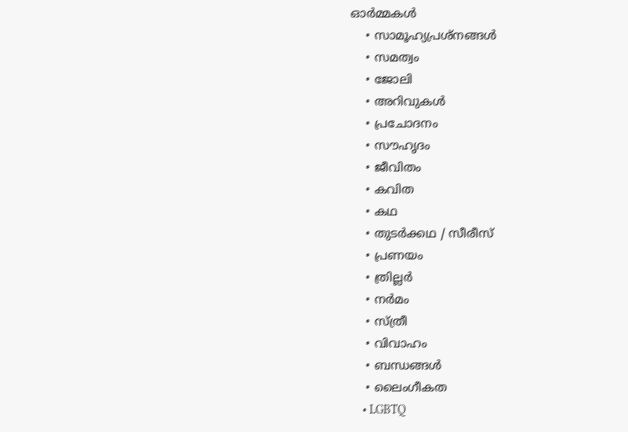ഓർമ്മകൾ
    • സാമൂഹ്യപ്രശ്നങ്ങൾ
    • സമത്വം
    • ജോലി
    • അറിവുകൾ
    • പ്രചോദനം
    • സൗഹൃദം
    • ജീവിതം
    • കവിത
    • കഥ
    • തുടർക്കഥ / സീരീസ്
    • പ്രണയം
    • ത്രില്ലർ
    • നര്‍മം
    • സ്ത്രീ
    • വിവാഹം
    • ബന്ധങ്ങൾ
    • ലൈംഗീകത
    • LGBTQ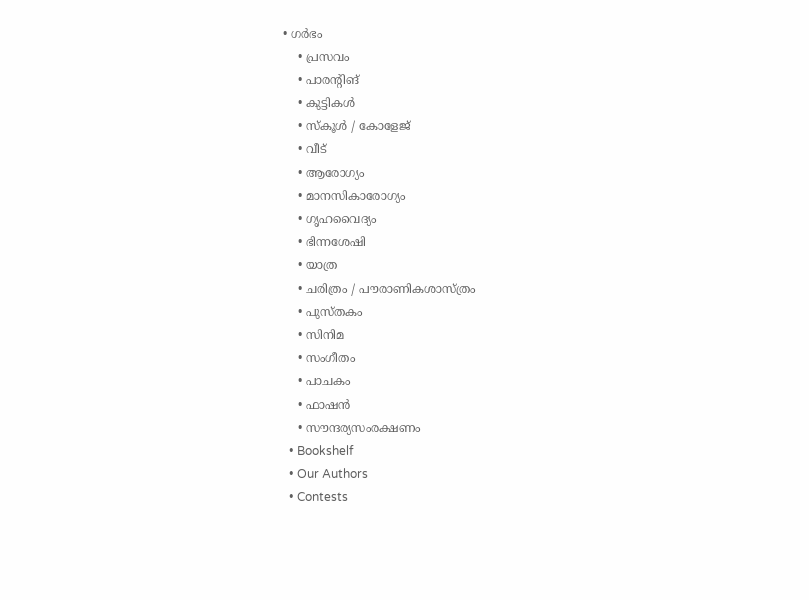• ഗർഭം
    • പ്രസവം
    • പാരന്റിങ്
    • കുട്ടികൾ
    • സ്‌കൂൾ / കോളേജ്
    • വീട്
    • ആരോഗ്യം
    • മാനസികാരോഗ്യം
    • ഗൃഹവൈദ്യം
    • ഭിന്നശേഷി
    • യാത്ര
    • ചരിത്രം / പൗരാണികശാസ്ത്രം
    • പുസ്‌തകം
    • സിനിമ
    • സംഗീതം
    • പാചകം
    • ഫാഷൻ
    • സൗന്ദര്യസംരക്ഷണം
  • Bookshelf
  • Our Authors
  • Contests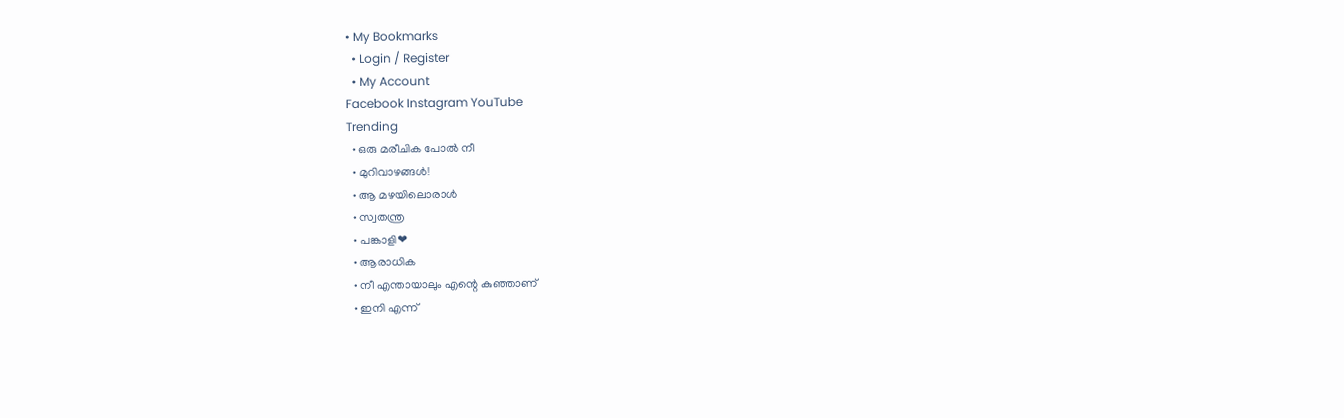• My Bookmarks
  • Login / Register
  • My Account
Facebook Instagram YouTube
Trending
  • ഒരു മരീചിക പോൽ നീ
  • മുറിവാഴങ്ങൾ!
  • ആ മഴയിലൊരാൾ
  • സ്വതന്ത്ര
  • പങ്കാളി❤
  • ആരാധിക
  • നീ എന്തായാലും എന്റെ കുഞ്ഞാണ്
  • ഇനി എന്ന്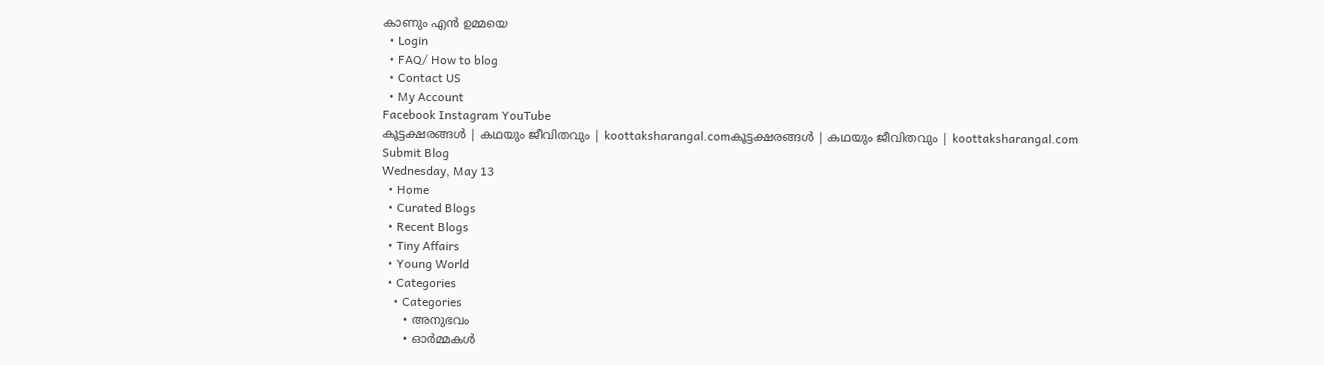കാണും എൻ ഉമ്മയെ
  • Login
  • FAQ/ How to blog
  • Contact US
  • My Account
Facebook Instagram YouTube
കൂട്ടക്ഷരങ്ങൾ | കഥയും ജീവിതവും | koottaksharangal.comകൂട്ടക്ഷരങ്ങൾ | കഥയും ജീവിതവും | koottaksharangal.com
Submit Blog
Wednesday, May 13
  • Home
  • Curated Blogs
  • Recent Blogs
  • Tiny Affairs
  • Young World
  • Categories
    • Categories
      • അനുഭവം
      • ഓർമ്മകൾ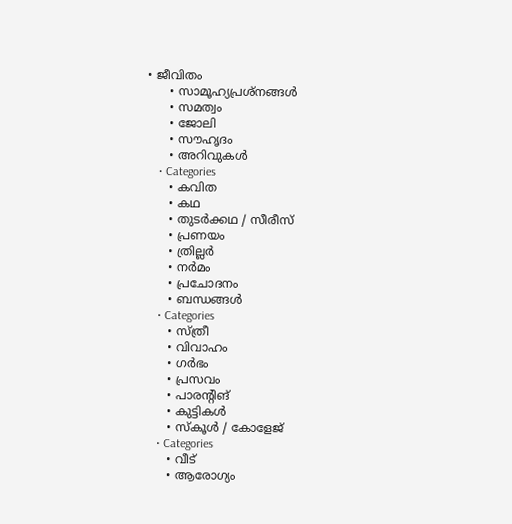• ജീവിതം
      • സാമൂഹ്യപ്രശ്നങ്ങൾ
      • സമത്വം
      • ജോലി
      • സൗഹൃദം
      • അറിവുകൾ
    • Categories
      • കവിത
      • കഥ
      • തുടർക്കഥ / സീരീസ്
      • പ്രണയം
      • ത്രില്ലർ
      • നര്‍മം
      • പ്രചോദനം
      • ബന്ധങ്ങൾ
    • Categories
      • സ്ത്രീ
      • വിവാഹം
      • ഗർഭം
      • പ്രസവം
      • പാരന്റിങ്
      • കുട്ടികൾ
      • സ്‌കൂൾ / കോളേജ്
    • Categories
      • വീട്
      • ആരോഗ്യം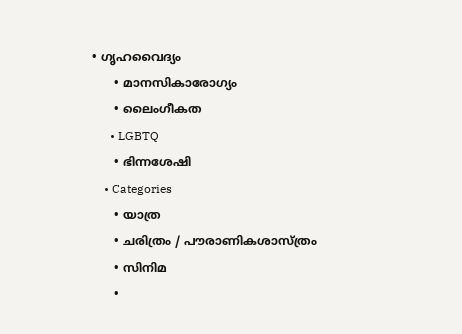• ഗൃഹവൈദ്യം
      • മാനസികാരോഗ്യം
      • ലൈംഗീകത
      • LGBTQ
      • ഭിന്നശേഷി
    • Categories
      • യാത്ര
      • ചരിത്രം / പൗരാണികശാസ്ത്രം
      • സിനിമ
      •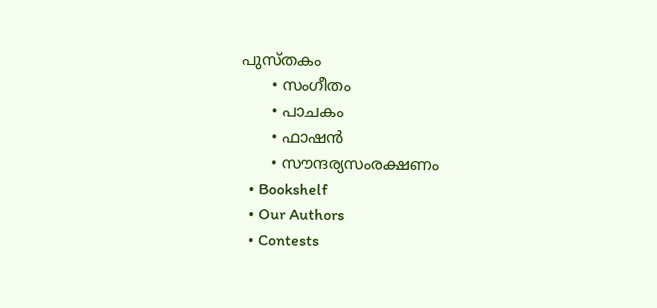പുസ്‌തകം
      • സംഗീതം
      • പാചകം
      • ഫാഷൻ
      • സൗന്ദര്യസംരക്ഷണം
  • Bookshelf
  • Our Authors
  • Contests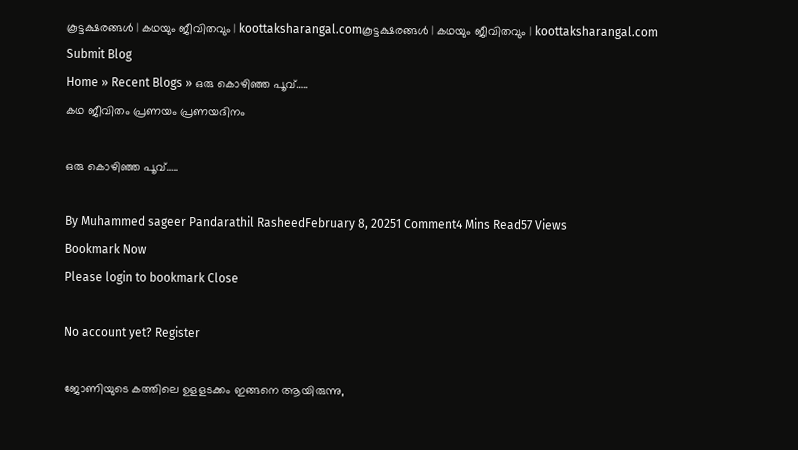കൂട്ടക്ഷരങ്ങൾ | കഥയും ജീവിതവും | koottaksharangal.comകൂട്ടക്ഷരങ്ങൾ | കഥയും ജീവിതവും | koottaksharangal.com
Submit Blog
Home » Recent Blogs » ഒരു കൊഴിഞ്ഞ പൂവ്…..
കഥ ജീവിതം പ്രണയം പ്രണയദിനം

ഒരു കൊഴിഞ്ഞ പൂവ്…..

By Muhammed sageer Pandarathil RasheedFebruary 8, 20251 Comment4 Mins Read57 Views
Bookmark Now
Please login to bookmark Close

No account yet? Register

ജോണിയുടെ കത്തിലെ ഉളളടക്കം ഇങ്ങനെ ആയിരുന്നു,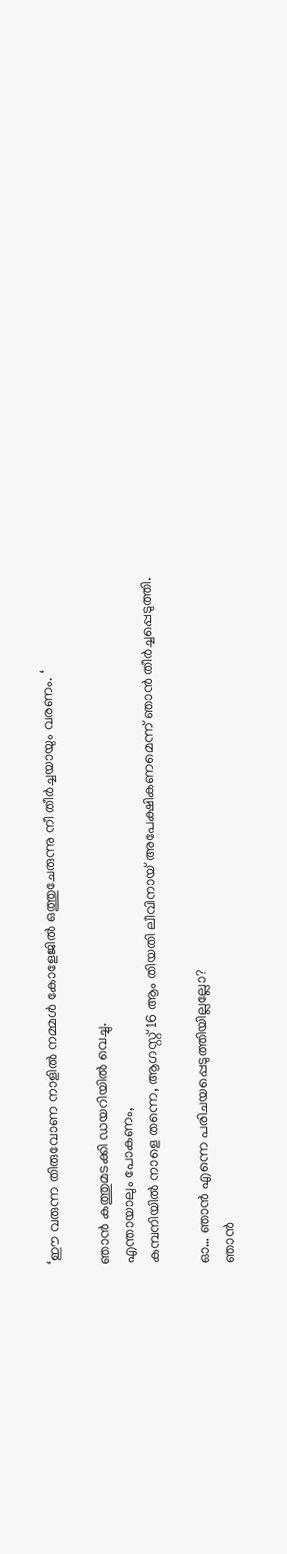‘ഈ വരുന്ന തിരുവോണ നാളിൽ നമ്മള്‍ കോളേജില്‍ ഒത്തുചേരുന്നു നീ തീര്‍ച്ചയായും വരണം. ‘

ഞാന്‍ കത്തുമടക്കി ഡയറിയില്‍ വെച്ചു.
എന്തായാലും പോകണം,
കമ്പനിയില്‍ നാളെ തന്നെ, ആഗസ്റ്റ് 16 ആം തിയതി ലീവിനായ്‌ അപേക്ഷികണമെന്ന് ഞാന്‍ തീര്‍ച്ചപ്പെടുത്തി.

ഓ… ഞാന്‍ എന്നെ പരിചയപ്പെടുത്തിയില്ലല്ലോ?
ഞാന്‍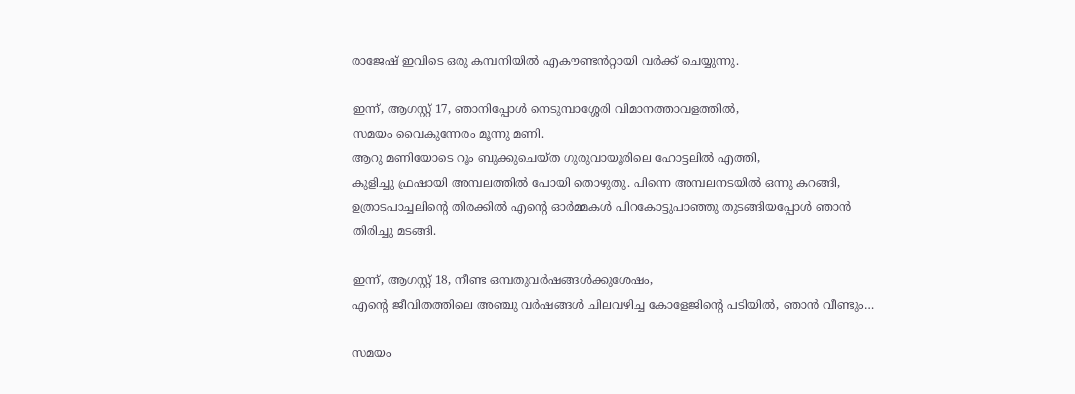രാജേഷ്‌ ഇവിടെ ഒരു കമ്പനിയില്‍ എകൗണ്ടൻറ്റായി വര്‍ക്ക്‌ ചെയ്യുന്നു.

ഇന്ന്, ആഗസ്റ്റ് 17, ഞാനിപ്പോള്‍ നെടുമ്പാശ്ശേരി വിമാനത്താവളത്തില്‍,
സമയം വൈകുന്നേരം മൂന്നു മണി.
ആറു മണിയോടെ റൂം ബുക്കുചെയ്ത ഗുരുവായൂരിലെ ഹോട്ടലില്‍ എത്തി,
കുളിച്ചു ഫ്രഷായി അമ്പലത്തില്‍ പോയി തൊഴുതു. പിന്നെ അമ്പലനടയില്‍ ഒന്നു കറങ്ങി, ഉത്രാടപാച്ചലിന്റെ തിരക്കിൽ എന്റെ ഓര്‍മ്മകള്‍ പിറകോട്ടുപാഞ്ഞു തുടങ്ങിയപ്പോള്‍ ഞാന്‍ തിരിച്ചു മടങ്ങി.

ഇന്ന്, ആഗസ്റ്റ് 18, നീണ്ട ഒമ്പതുവര്‍ഷങ്ങള്‍ക്കുശേഷം,
എന്റെ ജീവിതത്തിലെ അഞ്ചു വര്‍ഷങ്ങള്‍ ചിലവഴിച്ച കോളേജിന്റെ പടിയില്‍, ഞാന്‍ വീണ്ടും…

സമയം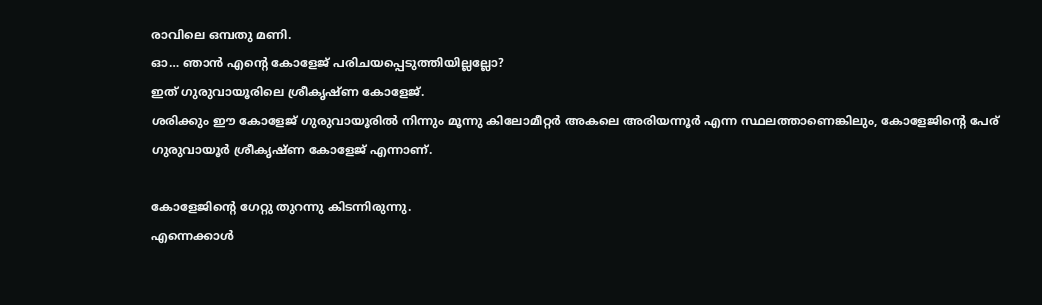രാവിലെ ഒമ്പതു മണി.
ഓ… ഞാന്‍ എന്റെ കോളേജ്‌ പരിചയപ്പെടുത്തിയില്ലല്ലോ?
ഇത്‌ ഗുരുവായൂരിലെ ശ്രീകൃഷ്ണ കോളേജ്‌.
ശരിക്കും ഈ കോളേജ്‌ ഗുരുവായൂരില്‍ നിന്നും മൂന്നു കിലോമീറ്റര്‍ അകലെ അരിയന്നൂര്‍ എന്ന സ്ഥലത്താണെങ്കിലും, കോളേജിന്റെ പേര് ഗുരുവായൂര്‍ ശ്രീകൃഷ്ണ കോളേജ്‌ എന്നാണ്.

കോളേജിന്റെ ഗേറ്റു തുറന്നു കിടന്നിരുന്നു.
എന്നെക്കാള്‍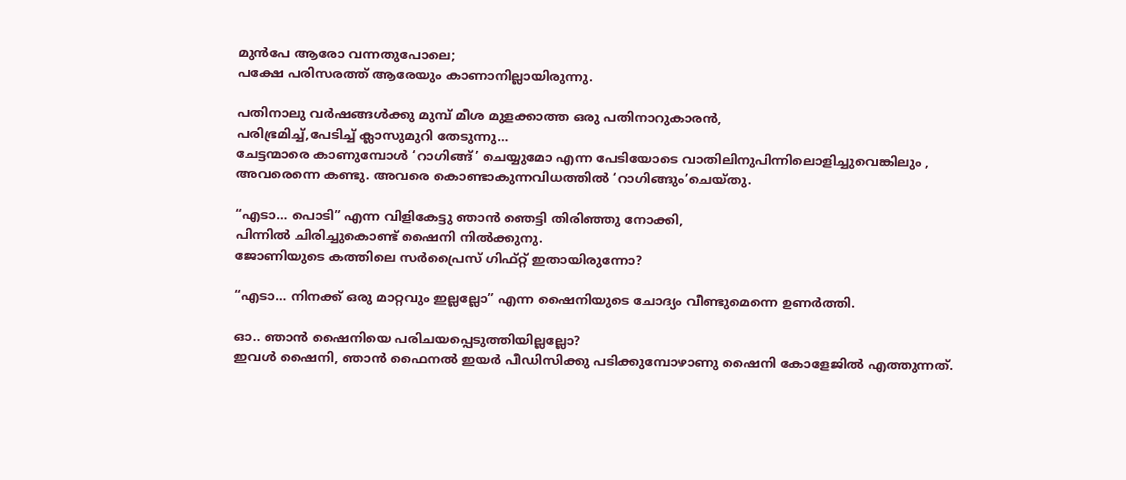മുന്‍പേ ആരോ വന്നതുപോലെ;
പക്ഷേ പരിസരത്ത്‌ ആരേയും കാണാനില്ലായിരുന്നു.

പതിനാലു വര്‍ഷങ്ങള്‍ക്കു മുമ്പ്‌ മീശ മുളക്കാത്ത ഒരു പതിനാറുകാരന്‍,
പരിഭ്രമിച്ച്‌,പേടിച്ച്‌ ക്ലാസുമുറി തേടുന്നു…
ചേട്ടന്മാരെ കാണുമ്പോള്‍ ‘റാഗിങ്ങ്‌’ ചെയ്യുമോ എന്ന പേടിയോടെ വാതിലിനുപിന്നിലൊളിച്ചുവെങ്കിലും ,
അവരെന്നെ കണ്ടു. അവരെ കൊണ്ടാകുന്നവിധത്തില്‍ ‘റാഗിങ്ങും’ചെയ്തു.

“എടാ… പൊടി” എന്ന വിളികേട്ടു ഞാന്‍ ഞെട്ടി തിരിഞ്ഞു നോക്കി,
പിന്നില്‍ ചിരിച്ചുകൊണ്ട്‌ ഷൈനി നില്‍ക്കുനു.
ജോണിയുടെ കത്തിലെ സര്‍‌പ്രൈസ്‌ ഗിഫ്റ്റ്‌ ഇതായിരുന്നോ?

“എടാ… നിനക്ക്‌ ഒരു മാറ്റവും ഇല്ലല്ലോ” എന്ന ഷൈനിയുടെ ചോദ്യം വീണ്ടുമെന്നെ ഉണര്‍ത്തി.

ഓ.. ഞാന്‍ ഷൈനിയെ പരിചയപ്പെടുത്തിയില്ലല്ലോ?
ഇവള്‍ ഷൈനി, ഞാന്‍ ഫൈനല്‍ ഇയര്‍ പീഡിസിക്കു പടിക്കുമ്പോഴാണു ഷൈനി കോളേജില്‍ എത്തുന്നത്‌.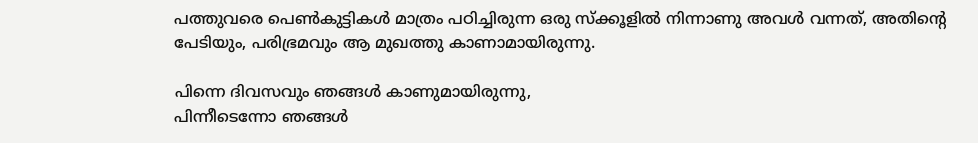പത്തുവരെ പെണ്‍കുട്ടികള്‍ മാത്രം പഠിച്ചിരുന്ന ഒരു സ്ക്കൂളില്‍ നിന്നാണു അവള്‍ വന്നത്‌, അതിന്റെ പേടിയും, പരിഭ്രമവും ആ മുഖത്തു കാണാമായിരുന്നു.

പിന്നെ ദിവസവും ഞങ്ങള്‍ കാണുമായിരുന്നു,
പിന്നീടെന്നോ ഞങ്ങള്‍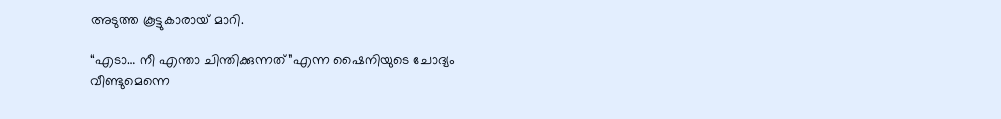അടുത്ത കൂട്ടുകാരായ്‌ മാറി.

“എടാ… നീ എന്താ ചിന്തിക്കുന്നത്‌”എന്ന ഷൈനിയുടെ ചോദ്യം വീണ്ടുമെന്നെ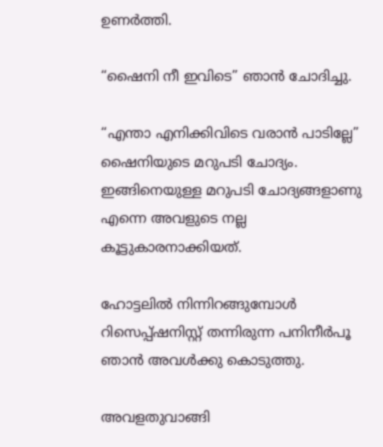ഉണര്‍ത്തി.

“ഷൈനി നീ ഇവിടെ” ഞാന്‍ ചോദിച്ചു.

“എന്താ എനിക്കിവിടെ വരാന്‍ പാടില്ലേ” ഷൈനിയുടെ മറുപടി ചോദ്യം.
ഇങ്ങിനെയുള്ള മറുപടി ചോദ്യങ്ങളാണു എന്നെ അവളുടെ നല്ല കൂട്ടുകാരനാക്കിയത്‌.

ഹോട്ടലില്‍ നിന്നിറങ്ങുമ്പോള്‍ റിസെപ്പ്ഷനിസ്റ്റ്‌ തന്നിരുന്ന പനിനീര്‍പൂ ഞാന്‍ അവള്‍ക്കു കൊടുത്തു.

അവളതുവാങ്ങി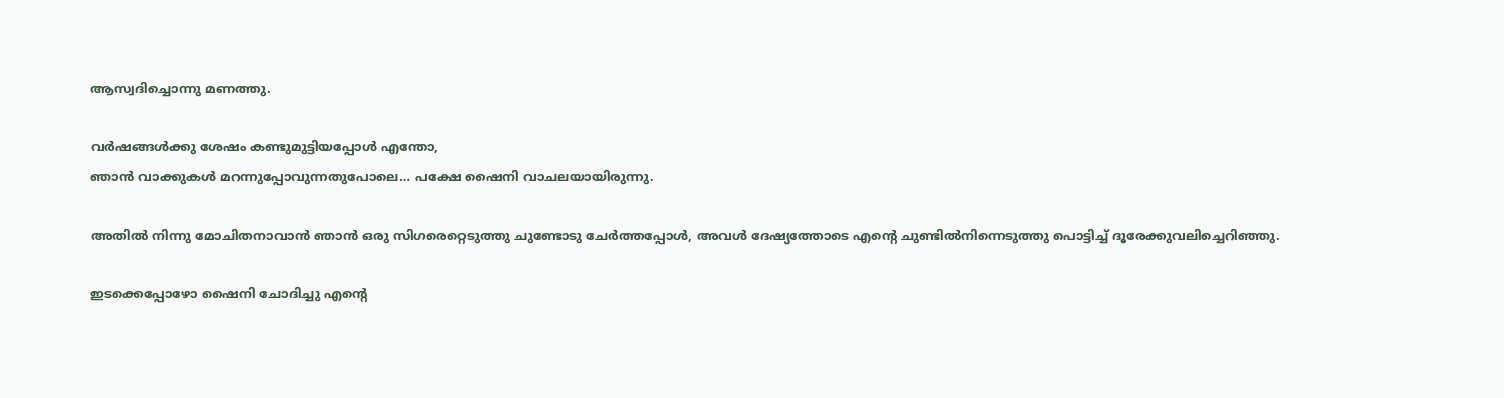ആസ്വദിച്ചൊന്നു മണത്തു.

വര്‍ഷങ്ങള്‍ക്കു ശേഷം കണ്ടുമുട്ടിയപ്പോള്‍ എന്തോ,
ഞാന്‍ വാക്കുകള്‍ മറന്നുപ്പോവുന്നതുപോലെ… പക്ഷേ ഷൈനി വാചലയായിരുന്നു.

അതില്‍ നിന്നു മോചിതനാവാന്‍ ഞാന്‍ ഒരു സിഗരെറ്റെടുത്തു ചുണ്ടോടു ചേര്‍ത്തപ്പോള്‍, അവള്‍ ദേഷ്യത്തോടെ എന്റെ ചുണ്ടില്‍നിന്നെടുത്തു പൊട്ടിച്ച്‌ ദൂരേക്കുവലിച്ചെറിഞ്ഞു.

ഇടക്കെപ്പോഴോ ഷൈനി ചോദിച്ചു എന്റെ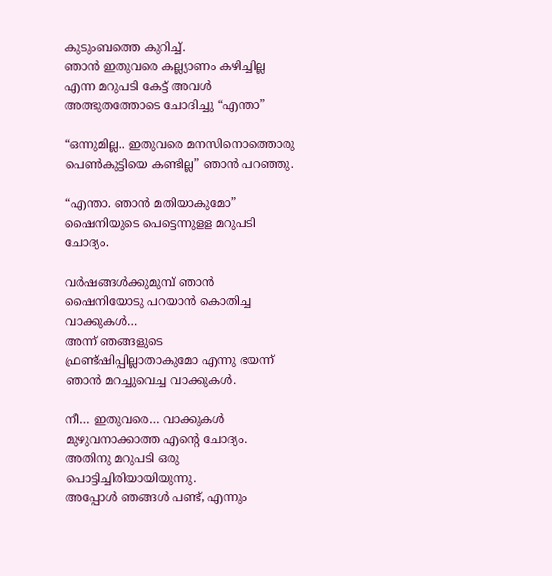കുടുംബത്തെ കുറിച്ച്‌.
ഞാന്‍ ഇതുവരെ കല്ല്യാണം കഴിച്ചില്ല എന്ന മറുപടി കേട്ട്‌ അവള്‍ അത്ഭുതത്തോടെ ചോദിച്ചു “എന്താ”

“ഒന്നുമില്ല.. ഇതുവരെ മനസിനൊത്തൊരു പെണ്‍കുട്ടിയെ കണ്ടില്ല” ഞാന്‍ പറഞ്ഞു.

“എന്താ. ഞാന്‍ മതിയാകുമോ” ഷൈനിയുടെ പെട്ടെന്നുളള മറുപടി ചോദ്യം.

വര്‍ഷങ്ങള്‍ക്കുമുമ്പ്‌ ഞാന്‍ ഷൈനിയോടു പറയാന്‍ കൊതിച്ച വാക്കുകള്‍…
അന്ന് ഞങ്ങളുടെ ഫ്രണ്ട്ഷിപ്പില്ലാതാകുമോ എന്നു ഭയന്ന് ഞാന്‍ മറച്ചുവെച്ച വാക്കുകള്‍.

നീ… ഇതുവരെ… വാക്കുകള്‍ മുഴുവനാക്കാത്ത എന്റെ ചോദ്യം.
അതിനു മറുപടി ഒരു പൊട്ടിച്ചിരിയായിയുന്നു.
അപ്പോള്‍ ഞങ്ങള്‍ പണ്ട്‌, എന്നും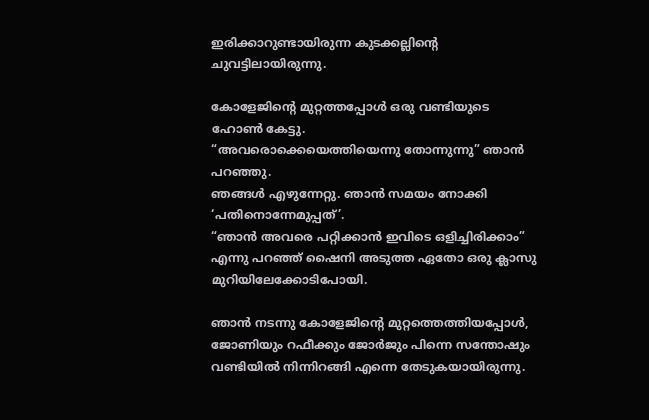ഇരിക്കാറുണ്ടായിരുന്ന കുടക്കല്ലിന്റെ ചുവട്ടിലായിരുന്നു.

കോളേജിന്റെ മുറ്റത്തപ്പോള്‍ ഒരു വണ്ടിയുടെ ഹോണ്‍ കേട്ടു.
“അവരൊക്കെയെത്തിയെന്നു തോന്നുന്നു” ഞാന്‍ പറഞ്ഞു.
ഞങ്ങള്‍ എഴുന്നേറ്റു. ഞാന്‍ സമയം നോക്കി ‘പതിനൊന്നേമുപ്പത്‌’.
“ഞാന്‍ അവരെ പറ്റിക്കാന്‍ ഇവിടെ ഒളിച്ചിരിക്കാം” എന്നു പറഞ്ഞ് ഷൈനി അടുത്ത ഏതോ ഒരു ക്ലാസു മുറിയിലേക്കോടിപോയി.

ഞാന്‍ നടന്നു കോളേജിന്റെ മുറ്റത്തെത്തിയപ്പോള്‍, ജോണിയും റഫീക്കും ജോര്‍ജും പിന്നെ സന്തോഷും വണ്ടിയില്‍ നിന്നിറങ്ങി എന്നെ തേടുകയായിരുന്നു.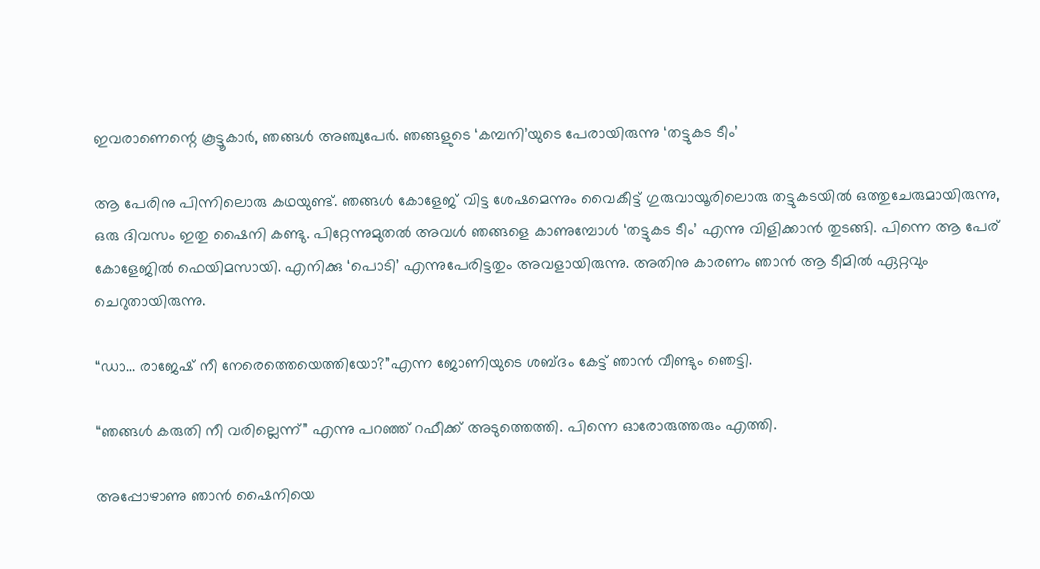ഇവരാണെന്റെ കൂട്ടൂകാര്‍, ഞങ്ങള്‍ അഞ്ചുപേര്‍. ഞങ്ങളുടെ ‘കമ്പനി’യുടെ പേരായിരുന്നു ‘തട്ടുകട ടീം’

ആ പേരിനു പിന്നിലൊരു കഥയുണ്ട്‌. ഞങ്ങള്‍ കോളേജ്‌ വിട്ട ശേഷമെന്നും വൈകീട്ട്‌ ഗുരുവായൂരിലൊരു തട്ടുകടയില്‍ ഒത്തുചേരുമായിരുന്നു,
ഒരു ദിവസം ഇതു ഷൈനി കണ്ടു. പിറ്റേന്നുമുതല്‍ അവള്‍ ഞങ്ങളെ കാണുമ്പോള്‍ ‘തട്ടുകട ടീം’ എന്നു വിളിക്കാന്‍ തുടങ്ങി. പിന്നെ ആ പേര് കോളേജില്‍ ഫെയിമസായി. എനിക്കു ‘പൊടി’ എന്നുപേരിട്ടതും അവളായിരുന്നു. അതിനു കാരണം ഞാന്‍ ആ ടീമില്‍ ഏറ്റവും ചെറുതായിരുന്നു.

“ഡാ… രാജേഷ്‌ നീ നേരെത്തെയെത്തിയോ?”എന്ന ജോണിയുടെ ശബ്ദം കേട്ട്‌ ഞാന്‍ വീണ്ടും ഞെട്ടി.

“ഞങ്ങള്‍ കരുതി നീ വരില്ലെന്ന്” എന്നു പറഞ്ഞ്‌ റഫീക്ക്‌ അടുത്തെത്തി. പിന്നെ ഓരോരുത്തരും എത്തി.

അപ്പോഴാണു ഞാന്‍ ഷൈനിയെ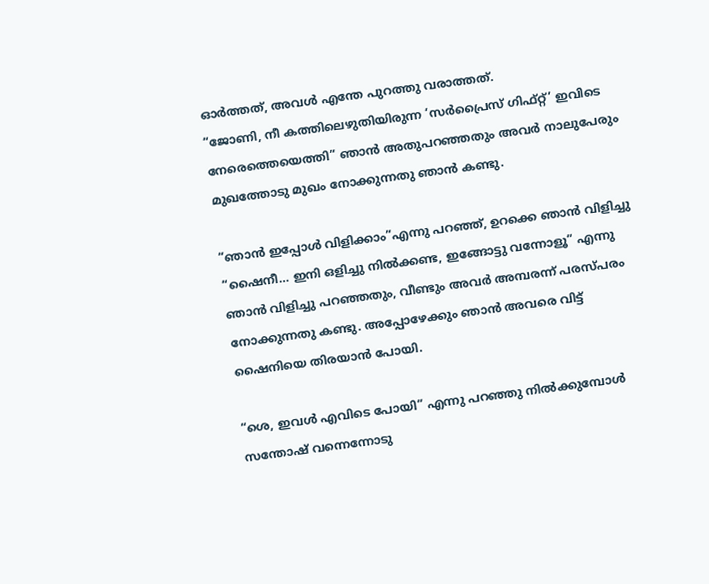ഓര്‍ത്തത്‌, അവള്‍ എന്തേ പുറത്തു വരാത്തത്‌.
“ജോണി, നീ കത്തിലെഴുതിയിരുന്ന ‘സര്‍പ്രൈസ്‌ ഗിഫ്റ്റ്‌’ ഇവിടെ നേരെത്തെയെത്തി” ഞാന്‍ അതുപറഞ്ഞതും അവര്‍ നാലുപേരും മുഖത്തോടു മുഖം നോക്കുന്നതു ഞാന്‍ കണ്ടു.

“ഞാന്‍ ഇപ്പോള്‍ വിളിക്കാം”എന്നു പറഞ്ഞ്‌, ഉറക്കെ ഞാന്‍ വിളിച്ചു “ഷൈനീ… ഇനി ഒളിച്ചു നില്‍ക്കണ്ട, ഇങ്ങോട്ടു വന്നോളൂ” എന്നു ഞാന്‍ വിളിച്ചു പറഞ്ഞതും, വീണ്ടും അവര്‍ അമ്പരന്ന് പരസ്പരം നോക്കുന്നതു കണ്ടു. അപ്പോഴേക്കും ഞാന്‍ അവരെ വിട്ട്‌ ഷൈനിയെ തിരയാന്‍ പോയി.

“ശെ, ഇവള്‍ എവിടെ പോയി” എന്നു പറഞ്ഞു നില്‍ക്കുമ്പോള്‍ സന്തോഷ്‌ വന്നെന്നോടു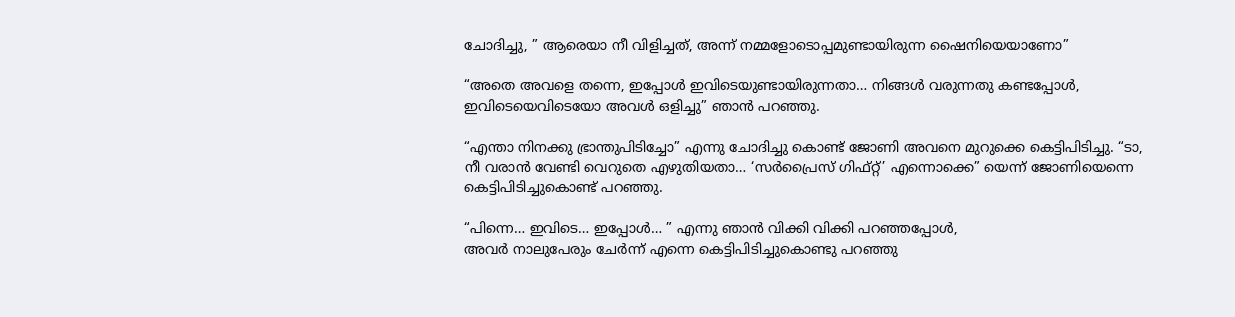ചോദിച്ചു, ” ആരെയാ നീ വിളിച്ചത്‌, അന്ന് നമ്മളോടൊപ്പമുണ്ടായിരുന്ന ഷൈനിയെയാണോ”

“അതെ അവളെ തന്നെ, ഇപ്പോള്‍ ഇവിടെയുണ്ടായിരുന്നതാ… നിങ്ങള്‍ വരുന്നതു കണ്ടപ്പോള്‍, ഇവിടെയെവിടെയോ അവള്‍ ഒളിച്ചു” ഞാന്‍ പറഞ്ഞു.

“എന്താ നിനക്കു ഭ്രാന്തുപിടിച്ചോ” എന്നു ചോദിച്ചു കൊണ്ട്‌ ജോണി അവനെ മുറുക്കെ കെട്ടിപിടിച്ചു. “ടാ, നീ വരാന്‍ വേണ്ടി വെറുതെ എഴുതിയതാ… ‘സര്‍‌പ്രൈസ് ഗിഫ്റ്റ്‌’ എന്നൊക്കെ” യെന്ന് ജോണിയെന്നെ കെട്ടിപിടിച്ചുകൊണ്ട് പറഞ്ഞു.

“പിന്നെ… ഇവിടെ… ഇപ്പോള്‍… ” എന്നു ഞാന്‍ വിക്കി വിക്കി പറഞ്ഞപ്പോള്‍,
അവര്‍ നാലുപേരും ചേര്‍ന്ന് എന്നെ കെട്ടിപിടിച്ചുകൊണ്ടു പറഞ്ഞു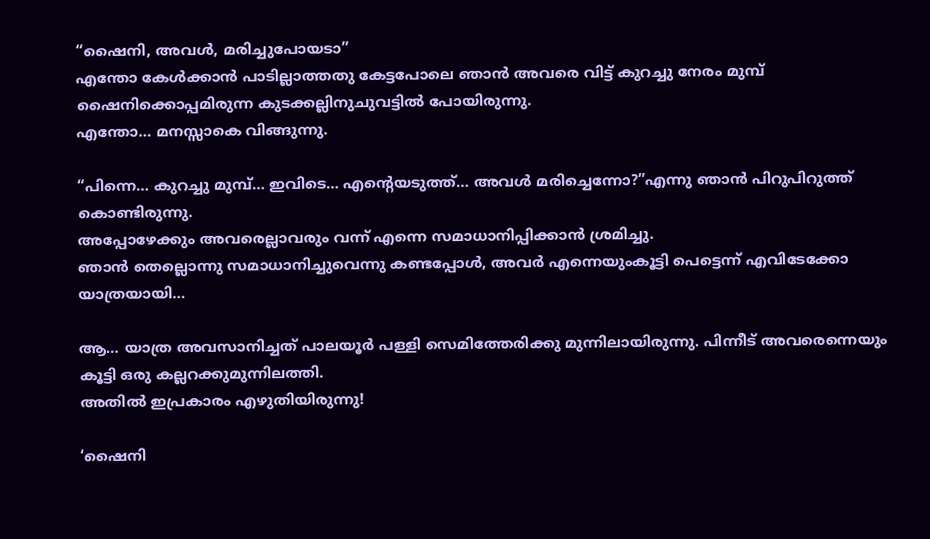“ഷൈനി, അവള്‍, മരിച്ചുപോയടാ”
എന്തോ കേള്‍ക്കാന്‍ പാടില്ലാത്തതു കേട്ടപോലെ ഞാന്‍ അവരെ വിട്ട്‌ കുറച്ചു നേരം മുമ്പ്‌ ഷൈനിക്കൊപ്പമിരുന്ന കുടക്കല്ലിനുചുവട്ടില്‍ പോയിരുന്നു.
എന്തോ… മനസ്സാകെ വിങ്ങുന്നു.

“പിന്നെ… കുറച്ചു മുമ്പ്‌… ഇവിടെ… എന്റെയടുത്ത്‌… അവള്‍ മരിച്ചെന്നോ?”എന്നു ഞാന്‍ പിറുപിറുത്ത്‌ കൊണ്ടിരുന്നു.
അപ്പോഴേക്കും അവരെല്ലാവരും വന്ന് എന്നെ സമാധാനിപ്പിക്കാന്‍ ശ്രമിച്ചു.
ഞാന്‍ തെല്ലൊന്നു സമാധാനിച്ചുവെന്നു കണ്ടപ്പോള്‍, അവര്‍ എന്നെയുംകൂട്ടി പെട്ടെന്ന് എവിടേക്കോ യാത്രയായി…

ആ… യാത്ര അവസാനിച്ചത്‌ പാലയൂര്‍ പള്ളി സെമിത്തേരിക്കു മുന്നിലായിരുന്നു. പിന്നീട്‌ അവരെന്നെയും കൂട്ടി ഒരു കല്ലറക്കുമുന്നിലത്തി.
അതില്‍ ഇപ്രകാരം എഴുതിയിരുന്നു!

‘ഷൈനി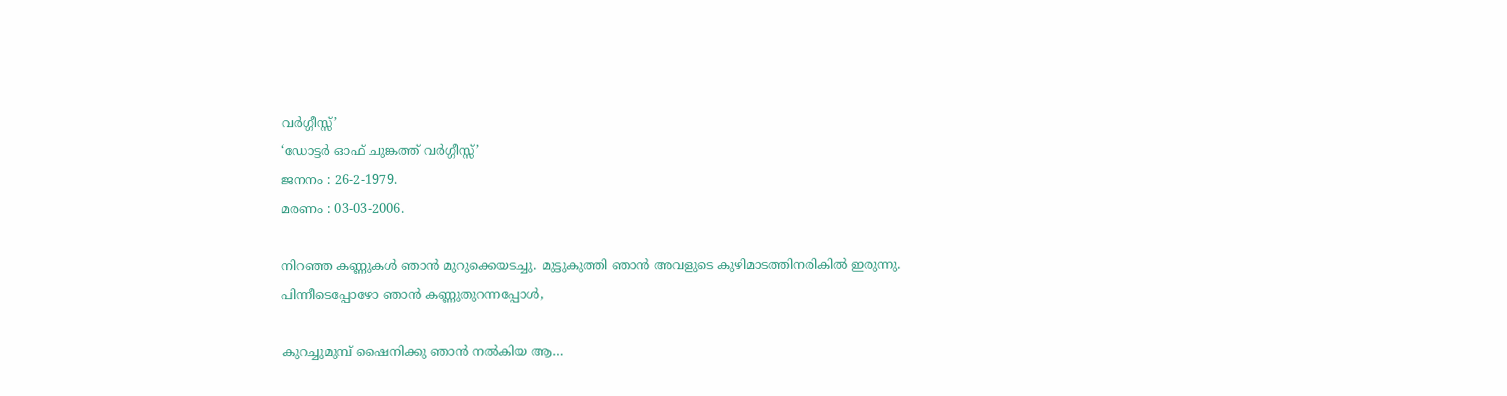വര്‍ഗ്ഗീസ്സ്‌’
‘ഡോട്ടർ ഓഫ്‌ ചുങ്കത്ത്‌ വര്‍ഗ്ഗീസ്സ്‌’
ജനനം : 26-2-1979.
മരണം : 03-03-2006.

നിറഞ്ഞ കണ്ണുകള്‍ ഞാന്‍ മുറുക്കെയടച്ചു. മുട്ടുകുത്തി ഞാന്‍ അവളുടെ കുഴിമാടത്തിനരികില്‍ ഇരുന്നു.
പിന്നീടെപ്പോഴോ ഞാന്‍ കണ്ണുതുറന്നപ്പോള്‍,

കുറച്ചുമുമ്പ്‌ ഷൈനിക്കു ഞാന്‍ നല്‍കിയ ആ…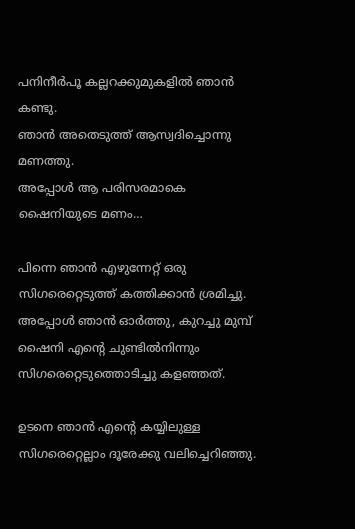പനിനീര്‍പൂ കല്ലറക്കുമുകളില്‍ ഞാന്‍ കണ്ടു.
ഞാന്‍ അതെടുത്ത്‌ ആസ്വദിച്ചൊന്നു മണത്തു.
അപ്പോള്‍ ആ പരിസരമാകെ ഷൈനിയുടെ മണം…

പിന്നെ ഞാന്‍ എഴുന്നേറ്റ്‌ ഒരു സിഗരെറ്റെടുത്ത്‌ കത്തിക്കാന്‍ ശ്രമിച്ചു.
അപ്പോള്‍ ഞാന്‍ ഓര്‍ത്തു, കുറച്ചു മുമ്പ്‌ ഷൈനി എന്റെ ചുണ്ടില്‍നിന്നും സിഗരെറ്റെടുത്തൊടിച്ചു കളഞ്ഞത്‌.

ഉടനെ ഞാന്‍ എന്റെ കയ്യിലുള്ള സിഗരെറ്റെല്ലാം ദൂരേക്കു വലിച്ചെറിഞ്ഞു.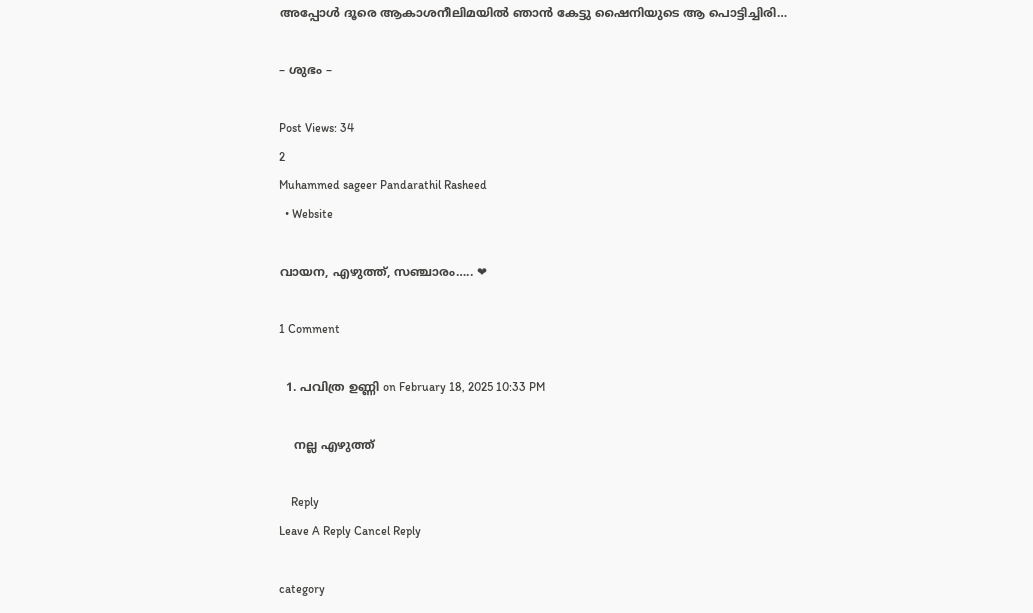അപ്പോള്‍ ദൂരെ ആകാശനീലിമയില്‍ ഞാന്‍ കേട്ടു ഷൈനിയുടെ ആ പൊട്ടിച്ചിരി…

– ശുഭം –

Post Views: 34
2
Muhammed sageer Pandarathil Rasheed
  • Website

വായന, എഴുത്ത്, സഞ്ചാരം….. ❤

1 Comment

  1. പവിത്ര ഉണ്ണി on February 18, 2025 10:33 PM

    നല്ല എഴുത്ത്

    Reply
Leave A Reply Cancel Reply

category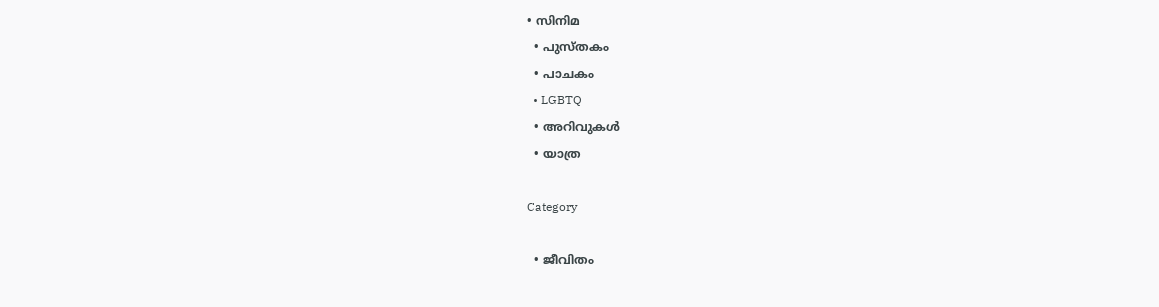• സിനിമ
  • പുസ്‌തകം
  • പാചകം
  • LGBTQ
  • അറിവുകൾ
  • യാത്ര

Category

  • ജീവിതം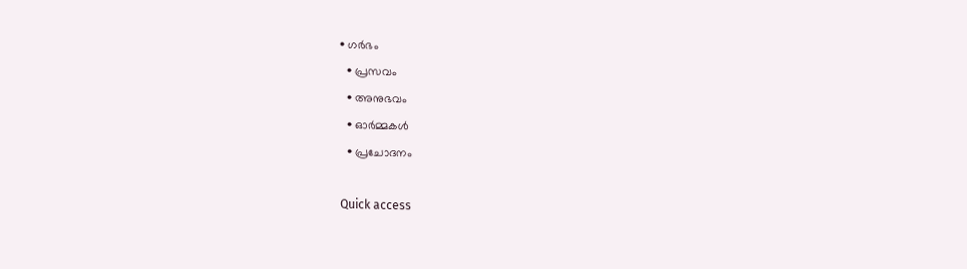• ഗർഭം
  • പ്രസവം
  • അനുഭവം
  • ഓർമ്മകൾ
  • പ്രചോദനം

Quick access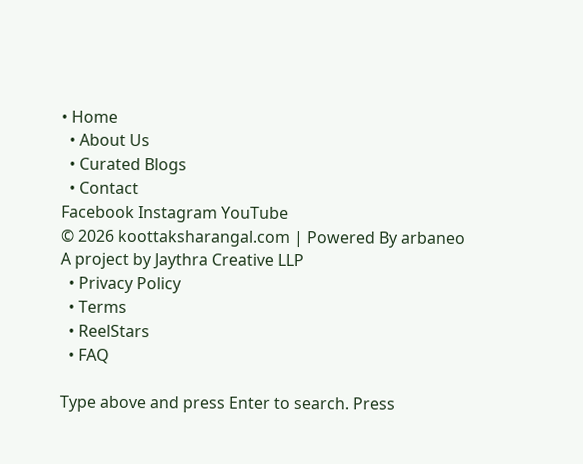• Home
  • About Us
  • Curated Blogs
  • Contact
Facebook Instagram YouTube
© 2026 koottaksharangal.com | Powered By arbaneo
A project by Jaythra Creative LLP
  • Privacy Policy
  • Terms
  • ReelStars
  • FAQ

Type above and press Enter to search. Press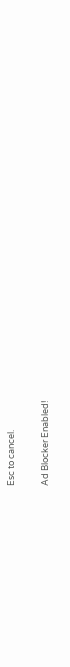Esc to cancel.

Ad Blocker Enabled!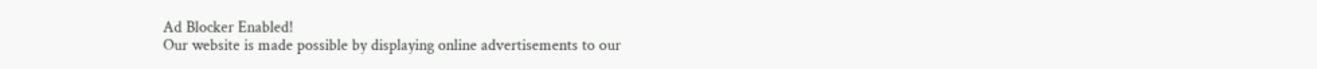Ad Blocker Enabled!
Our website is made possible by displaying online advertisements to our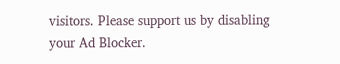visitors. Please support us by disabling your Ad Blocker.